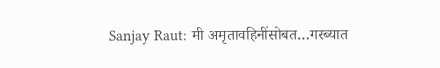Sanjay Raut: मी अमृतावहिनींसोबत…गरब्यात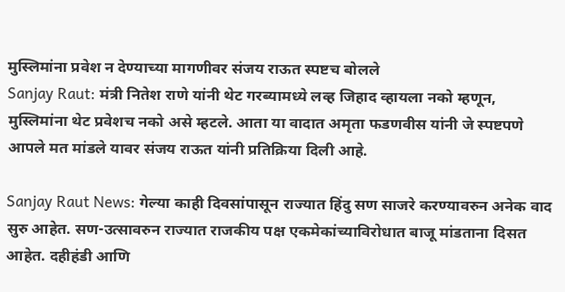मुस्लिमांना प्रवेश न देण्याच्या मागणीवर संजय राऊत स्पष्टच बोलले
Sanjay Raut: मंत्री नितेश राणे यांनी थेट गरब्यामध्ये लव्ह जिहाद व्हायला नको म्हणून, मुस्लिमांना थेट प्रवेशच नको असे म्हटले. आता या वादात अमृता फडणवीस यांनी जे स्पष्टपणे आपले मत मांडले यावर संजय राऊत यांनी प्रतिक्रिया दिली आहे.

Sanjay Raut News: गेल्या काही दिवसांपासून राज्यात हिंदु सण साजरे करण्यावरुन अनेक वाद सुरु आहेत. सण-उत्सावरुन राज्यात राजकीय पक्ष एकमेकांच्याविरोधात बाजू मांडताना दिसत आहेत. दहीहंडी आणि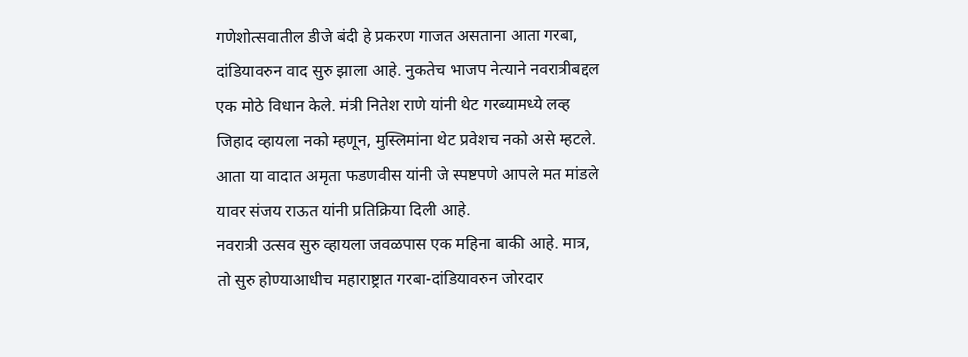गणेशोत्सवातील डीजे बंदी हे प्रकरण गाजत असताना आता गरबा, दांडियावरुन वाद सुरु झाला आहे. नुकतेच भाजप नेत्याने नवरात्रीबद्दल एक मोठे विधान केले. मंत्री नितेश राणे यांनी थेट गरब्यामध्ये लव्ह जिहाद व्हायला नको म्हणून, मुस्लिमांना थेट प्रवेशच नको असे म्हटले. आता या वादात अमृता फडणवीस यांनी जे स्पष्टपणे आपले मत मांडले यावर संजय राऊत यांनी प्रतिक्रिया दिली आहे.
नवरात्री उत्सव सुरु व्हायला जवळपास एक महिना बाकी आहे. मात्र, तो सुरु होण्याआधीच महाराष्ट्रात गरबा-दांडियावरुन जोरदार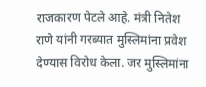राजकारण पेटले आहे. मंत्री नितेश राणे यांनी गरब्यात मुस्लिमांना प्रवेश देण्यास विरोध केला. जर मुस्लिमांना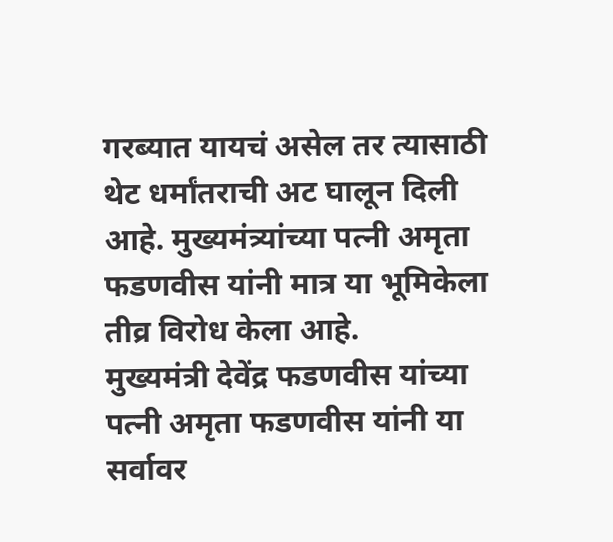गरब्यात यायचं असेल तर त्यासाठी थेट धर्मांतराची अट घालून दिली आहे. मुख्यमंत्र्यांच्या पत्नी अमृता फडणवीस यांनी मात्र या भूमिकेला तीव्र विरोध केला आहे.
मुख्यमंत्री देवेंद्र फडणवीस यांच्या पत्नी अमृता फडणवीस यांनी या सर्वावर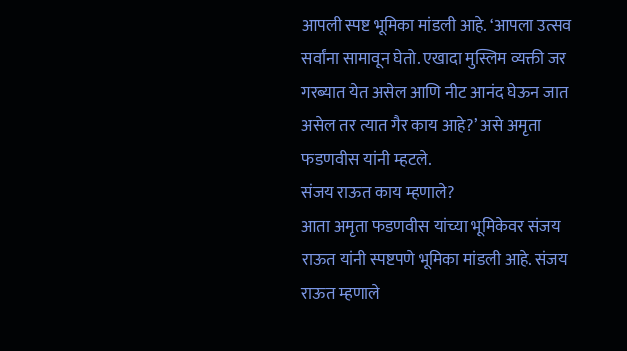आपली स्पष्ट भूमिका मांडली आहे. ‘आपला उत्सव सर्वांना सामावून घेतो. एखादा मुस्लिम व्यक्ती जर गरब्यात येत असेल आणि नीट आनंद घेऊन जात असेल तर त्यात गैर काय आहे?’ असे अमृता फडणवीस यांनी म्हटले.
संजय राऊत काय म्हणाले?
आता अमृता फडणवीस यांच्या भूमिकेवर संजय राऊत यांनी स्पष्टपणे भूमिका मांडली आहे. संजय राऊत म्हणाले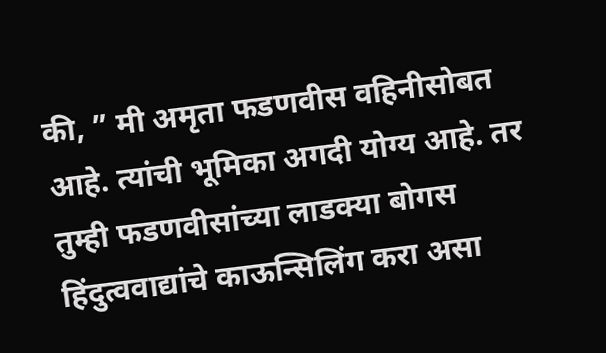की, ” मी अमृता फडणवीस वहिनीसोबत आहे. त्यांची भूमिका अगदी योग्य आहे. तर तुम्ही फडणवीसांच्या लाडक्या बोगस हिंदुत्ववाद्यांचे काऊन्सिलिंग करा असा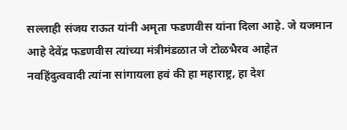सल्लाही संजय राऊत यांनी अमृता फडणवीस यांना दिला आहे. जे यजमान आहे देवेंद्र फडणवीस त्यांच्या मंत्रीमंडळात जे टोळभैरव आहेत नवहिंदुत्ववादी त्यांना सांगायला हवं की हा महाराष्ट्र, हा देश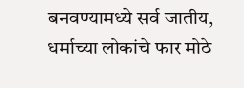बनवण्यामध्ये सर्व जातीय, धर्माच्या लोकांचे फार मोठे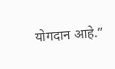योगदान आहे.”